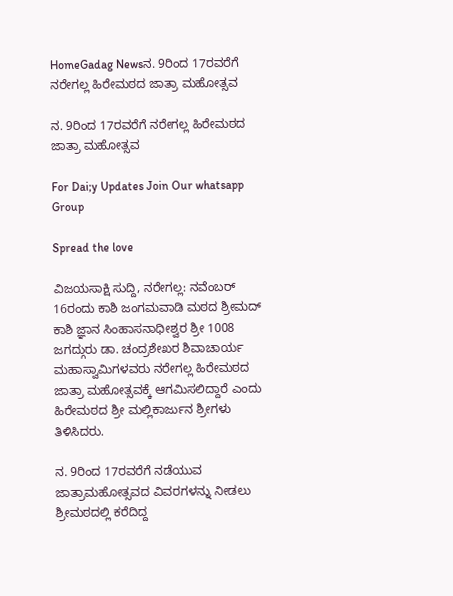HomeGadag Newsನ. 9ರಿಂದ 17ರವರೆಗೆ ನರೇಗಲ್ಲ ಹಿರೇಮಠದ ಜಾತ್ರಾ ಮಹೋತ್ಸವ

ನ. 9ರಿಂದ 17ರವರೆಗೆ ನರೇಗಲ್ಲ ಹಿರೇಮಠದ ಜಾತ್ರಾ ಮಹೋತ್ಸವ

For Dai;y Updates Join Our whatsapp Group

Spread the love

ವಿಜಯಸಾಕ್ಷಿ ಸುದ್ದಿ, ನರೇಗಲ್ಲ: ನವೆಂಬರ್ 16ರಂದು ಕಾಶಿ ಜಂಗಮವಾಡಿ ಮಠದ ಶ್ರೀಮದ್ ಕಾಶಿ ಜ್ಞಾನ ಸಿಂಹಾಸನಾಧೀಶ್ವರ ಶ್ರೀ 1008 ಜಗದ್ಗುರು ಡಾ. ಚಂದ್ರಶೇಖರ ಶಿವಾಚಾರ್ಯ ಮಹಾಸ್ವಾಮಿಗಳವರು ನರೇಗಲ್ಲ ಹಿರೇಮಠದ ಜಾತ್ರಾ ಮಹೋತ್ಸವಕ್ಕೆ ಆಗಮಿಸಲಿದ್ದಾರೆ ಎಂದು ಹಿರೇಮಠದ ಶ್ರೀ ಮಲ್ಲಿಕಾರ್ಜುನ ಶ್ರೀಗಳು ತಿಳಿಸಿದರು.

ನ. 9ರಿಂದ 17ರವರೆಗೆ ನಡೆಯುವ ಜಾತ್ರಾಮಹೋತ್ಸವದ ವಿವರಗಳನ್ನು ನೀಡಲು ಶ್ರೀಮಠದಲ್ಲಿ ಕರೆದಿದ್ದ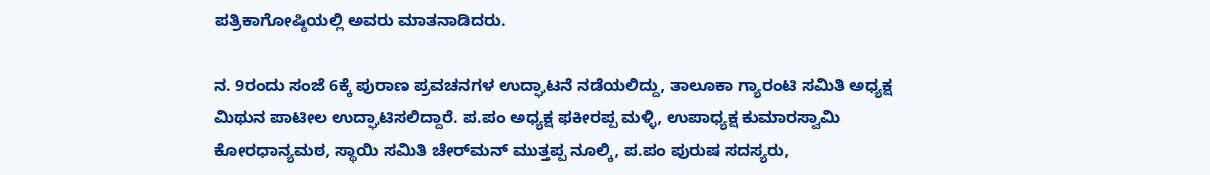ಪತ್ರಿಕಾಗೋಷ್ಠಿಯಲ್ಲಿ ಅವರು ಮಾತನಾಡಿದರು.

ನ. 9ರಂದು ಸಂಜೆ 6ಕ್ಕೆ ಪುರಾಣ ಪ್ರವಚನಗಳ ಉದ್ಘಾಟನೆ ನಡೆಯಲಿದ್ದು, ತಾಲೂಕಾ ಗ್ಯಾರಂಟಿ ಸಮಿತಿ ಅಧ್ಯಕ್ಷ ಮಿಥುನ ಪಾಟೀಲ ಉದ್ಘಾಟಿಸಲಿದ್ದಾರೆ. ಪ.ಪಂ ಅಧ್ಯಕ್ಷ ಫಕೀರಪ್ಪ ಮಳ್ಳಿ, ಉಪಾಧ್ಯಕ್ಷ ಕುಮಾರಸ್ವಾಮಿ ಕೋರಧಾನ್ಯಮಠ, ಸ್ಥಾಯಿ ಸಮಿತಿ ಚೇರ್‌ಮನ್ ಮುತ್ತಪ್ಪ ನೂಲ್ಕಿ, ಪ.ಪಂ ಪುರುಷ ಸದಸ್ಯರು,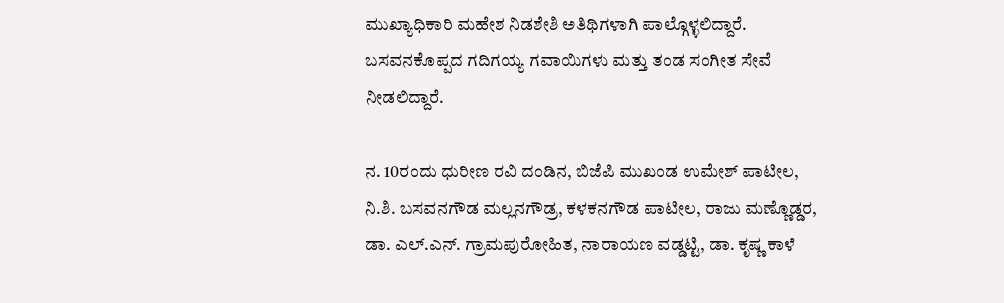ಮುಖ್ಯಾಧಿಕಾರಿ ಮಹೇಶ ನಿಡಶೇಶಿ ಅತಿಥಿಗಳಾಗಿ ಪಾಲ್ಗೊಳ್ಳಲಿದ್ದಾರೆ. ಬಸವನಕೊಪ್ಪದ ಗದಿಗಯ್ಯ ಗವಾಯಿಗಳು ಮತ್ತು ತಂಡ ಸಂಗೀತ ಸೇವೆ ನೀಡಲಿದ್ದಾರೆ.

ನ. 10ರಂದು ಧುರೀಣ ರವಿ ದಂಡಿನ, ಬಿಜೆಪಿ ಮುಖಂಡ ಉಮೇಶ್ ಪಾಟೀಲ, ನಿ.ಶಿ. ಬಸವನಗೌಡ ಮಲ್ಲನಗೌಡ್ರ, ಕಳಕನಗೌಡ ಪಾಟೀಲ, ರಾಜು ಮಣ್ಣೊಡ್ಡರ, ಡಾ. ಎಲ್.ಎನ್. ಗ್ರಾಮಪುರೋಹಿತ, ನಾರಾಯಣ ವಡ್ಡಟ್ಟಿ, ಡಾ. ಕೃಷ್ಣ ಕಾಳೆ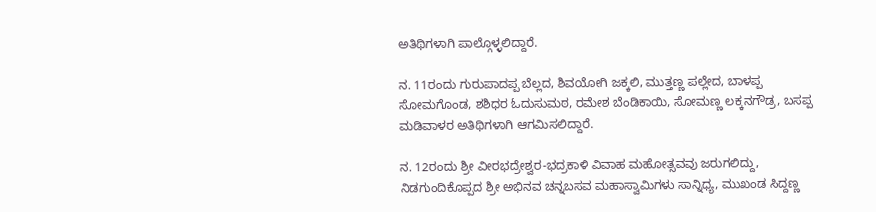ಅತಿಥಿಗಳಾಗಿ ಪಾಲ್ಗೊಳ್ಳಲಿದ್ದಾರೆ.

ನ. 11ರಂದು ಗುರುಪಾದಪ್ಪ ಬೆಲ್ಲದ, ಶಿವಯೋಗಿ ಜಕ್ಕಲಿ, ಮುತ್ತಣ್ಣ ಪಲ್ಲೇದ, ಬಾಳಪ್ಪ ಸೋಮಗೊಂಡ, ಶಶಿಧರ ಓದುಸುಮಠ, ರಮೇಶ ಬೆಂಡಿಕಾಯಿ, ಸೋಮಣ್ಣ ಲಕ್ಕನಗೌಡ್ರ, ಬಸಪ್ಪ ಮಡಿವಾಳರ ಅತಿಥಿಗಳಾಗಿ ಆಗಮಿಸಲಿದ್ದಾರೆ.

ನ. 12ರಂದು ಶ್ರೀ ವೀರಭದ್ರೇಶ್ವರ-ಭದ್ರಕಾಳಿ ವಿವಾಹ ಮಹೋತ್ಸವವು ಜರುಗಲಿದ್ದು, ನಿಡಗುಂದಿಕೊಪ್ಪದ ಶ್ರೀ ಅಭಿನವ ಚನ್ನಬಸವ ಮಹಾಸ್ವಾಮಿಗಳು ಸಾನ್ನಿಧ್ಯ, ಮುಖಂಡ ಸಿದ್ದಣ್ಣ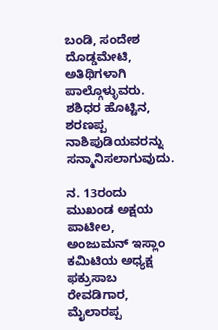ಬಂಡಿ, ಸಂದೇಶ ದೊಡ್ಡಮೇಟಿ, ಅತಿಥಿಗಳಾಗಿ ಪಾಲ್ಗೊಳ್ಳುವರು. ಶಶಿಧರ ಹೊಟ್ಟಿನ, ಶರಣಪ್ಪ ನಾಶಿಪುಡಿಯವರನ್ನು ಸನ್ಮಾನಿಸಲಾಗುವುದು.

ನ. 13ರಂದು ಮುಖಂಡ ಅಕ್ಷಯ ಪಾಟೀಲ, ಅಂಜುಮನ್ ಇಸ್ಲಾಂ ಕಮಿಟಿಯ ಅಧ್ಯಕ್ಷ ಫಕ್ರುಸಾಬ ರೇವಡಿಗಾರ, ಮೈಲಾರಪ್ಪ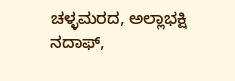ಚಳ್ಳಮರದ, ಅಲ್ಲಾಭಕ್ಷಿ ನದಾಫ್,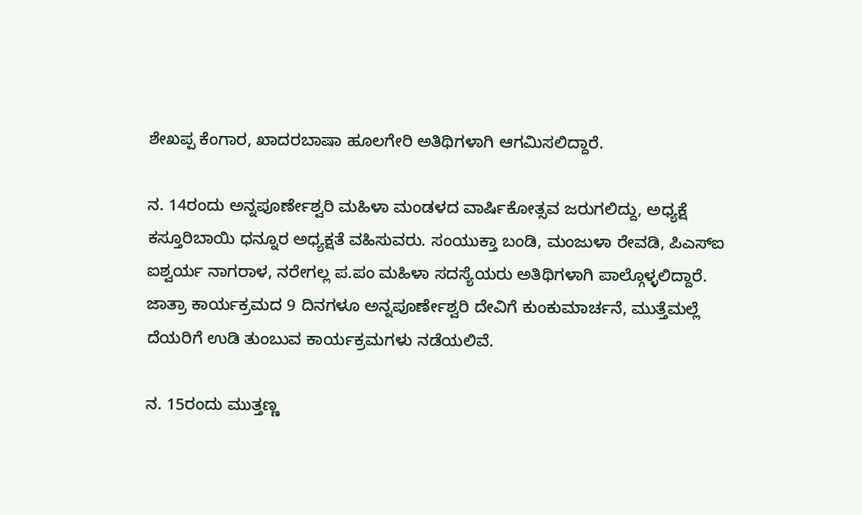ಶೇಖಪ್ಪ ಕೆಂಗಾರ, ಖಾದರಬಾಷಾ ಹೂಲಗೇರಿ ಅತಿಥಿಗಳಾಗಿ ಆಗಮಿಸಲಿದ್ದಾರೆ.

ನ. 14ರಂದು ಅನ್ನಪೂರ್ಣೇಶ್ವರಿ ಮಹಿಳಾ ಮಂಡಳದ ವಾರ್ಷಿಕೋತ್ಸವ ಜರುಗಲಿದ್ದು, ಅಧ್ಯಕ್ಷೆ ಕಸ್ತೂರಿಬಾಯಿ ಧನ್ನೂರ ಅಧ್ಯಕ್ಷತೆ ವಹಿಸುವರು. ಸಂಯುಕ್ತಾ ಬಂಡಿ, ಮಂಜುಳಾ ರೇವಡಿ, ಪಿಎಸ್‌ಐ ಐಶ್ವರ್ಯ ನಾಗರಾಳ, ನರೇಗಲ್ಲ ಪ.ಪಂ ಮಹಿಳಾ ಸದಸ್ಯೆಯರು ಅತಿಥಿಗಳಾಗಿ ಪಾಲ್ಗೊಳ್ಳಲಿದ್ದಾರೆ. ಜಾತ್ರಾ ಕಾರ್ಯಕ್ರಮದ 9 ದಿನಗಳೂ ಅನ್ನಪೂರ್ಣೇಶ್ವರಿ ದೇವಿಗೆ ಕುಂಕುಮಾರ್ಚನೆ, ಮುತ್ತೆಮಲ್ಲೆ ದೆಯರಿಗೆ ಉಡಿ ತುಂಬುವ ಕಾರ್ಯಕ್ರಮಗಳು ನಡೆಯಲಿವೆ.

ನ. 15ರಂದು ಮುತ್ತಣ್ಣ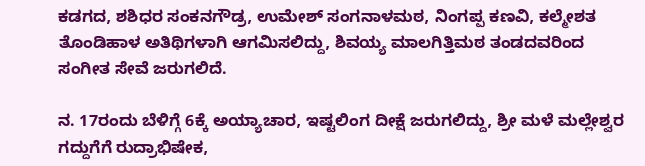ಕಡಗದ, ಶಶಿಧರ ಸಂಕನಗೌಡ್ರ, ಉಮೇಶ್ ಸಂಗನಾಳಮಠ, ನಿಂಗಪ್ಪ ಕಣವಿ, ಕಲ್ಮೇಶತ ತೊಂಡಿಹಾಳ ಅತಿಥಿಗಳಾಗಿ ಆಗಮಿಸಲಿದ್ದು, ಶಿವಯ್ಯ ಮಾಲಗಿತ್ತಿಮಠ ತಂಡದವರಿಂದ ಸಂಗೀತ ಸೇವೆ ಜರುಗಲಿದೆ.

ನ. 17ರಂದು ಬೆಳಿಗ್ಗೆ 6ಕ್ಕೆ ಅಯ್ಯಾಚಾರ, ಇಷ್ಟಲಿಂಗ ದೀಕ್ಷೆ ಜರುಗಲಿದ್ದು, ಶ್ರೀ ಮಳೆ ಮಲ್ಲೇಶ್ವರ ಗದ್ದುಗೆಗೆ ರುದ್ರಾಭಿಷೇಕ,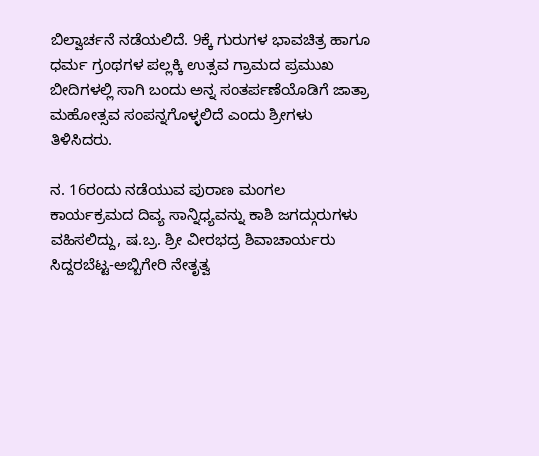ಬಿಲ್ವಾರ್ಚನೆ ನಡೆಯಲಿದೆ. 9ಕ್ಕೆ ಗುರುಗಳ ಭಾವಚಿತ್ರ ಹಾಗೂ ಧರ್ಮ ಗ್ರಂಥಗಳ ಪಲ್ಲಕ್ಕಿ ಉತ್ಸವ ಗ್ರಾಮದ ಪ್ರಮುಖ ಬೀದಿಗಳಲ್ಲಿ ಸಾಗಿ ಬಂದು ಅನ್ನ ಸಂತರ್ಪಣೆಯೊಡಿಗೆ ಜಾತ್ರಾ ಮಹೋತ್ಸವ ಸಂಪನ್ನಗೊಳ್ಳಲಿದೆ ಎಂದು ಶ್ರೀಗಳು ತಿಳಿಸಿದರು.

ನ. 16ರಂದು ನಡೆಯುವ ಪುರಾಣ ಮಂಗಲ ಕಾರ್ಯಕ್ರಮದ ದಿವ್ಯ ಸಾನ್ನಿಧ್ಯವನ್ನು ಕಾಶಿ ಜಗದ್ಗುರುಗಳು ವಹಿಸಲಿದ್ದು, ಷ.ಬ್ರ. ಶ್ರೀ ವೀರಭದ್ರ ಶಿವಾಚಾರ್ಯರು ಸಿದ್ದರಬೆಟ್ಟ-ಅಬ್ಬಿಗೇರಿ ನೇತೃತ್ವ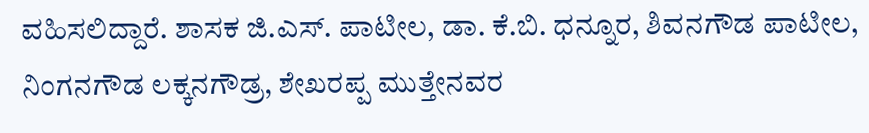ವಹಿಸಲಿದ್ದಾರೆ. ಶಾಸಕ ಜಿ.ಎಸ್. ಪಾಟೀಲ, ಡಾ. ಕೆ.ಬಿ. ಧನ್ನೂರ, ಶಿವನಗೌಡ ಪಾಟೀಲ, ನಿಂಗನಗೌಡ ಲಕ್ಕನಗೌಡ್ರ, ಶೇಖರಪ್ಪ ಮುತ್ತೇನವರ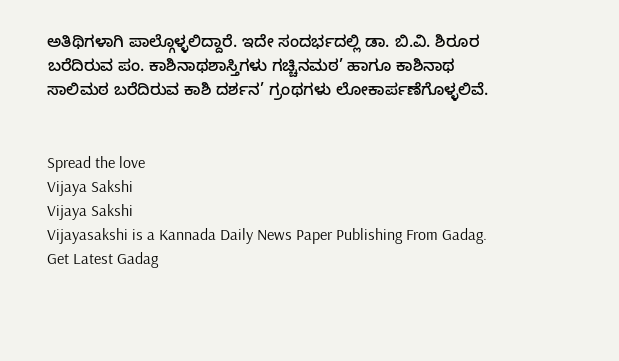ಅತಿಥಿಗಳಾಗಿ ಪಾಲ್ಗೊಳ್ಳಲಿದ್ದಾರೆ. ಇದೇ ಸಂದರ್ಭದಲ್ಲಿ ಡಾ. ಬಿ.ವಿ. ಶಿರೂರ ಬರೆದಿರುವ ಪಂ. ಕಾಶಿನಾಥಶಾಸ್ತಿಗಳು ಗಚ್ಚಿನಮಠ’ ಹಾಗೂ ಕಾಶಿನಾಥ ಸಾಲಿಮಠ ಬರೆದಿರುವ ಕಾಶಿ ದರ್ಶನ’ ಗ್ರಂಥಗಳು ಲೋಕಾರ್ಪಣೆಗೊಳ್ಳಲಿವೆ.


Spread the love
Vijaya Sakshi
Vijaya Sakshi
Vijayasakshi is a Kannada Daily News Paper Publishing From Gadag. Get Latest Gadag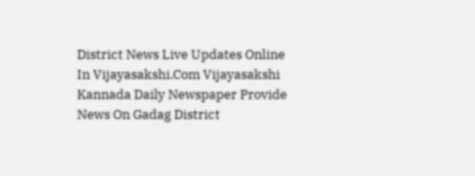District News Live Updates Online In Vijayasakshi.Com Vijayasakshi Kannada Daily Newspaper Provide News On Gadag District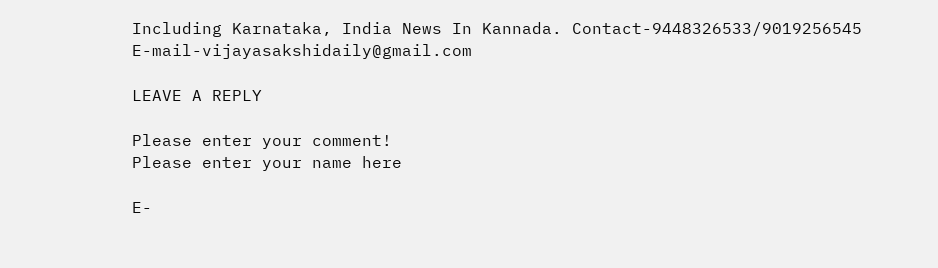Including Karnataka, India News In Kannada. Contact-9448326533/9019256545 E-mail-vijayasakshidaily@gmail.com

LEAVE A REPLY

Please enter your comment!
Please enter your name here

E-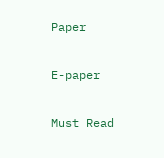Paper

E-paper

Must Read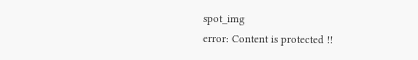spot_img
error: Content is protected !!